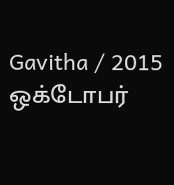Gavitha / 2015 ஒக்டோபர்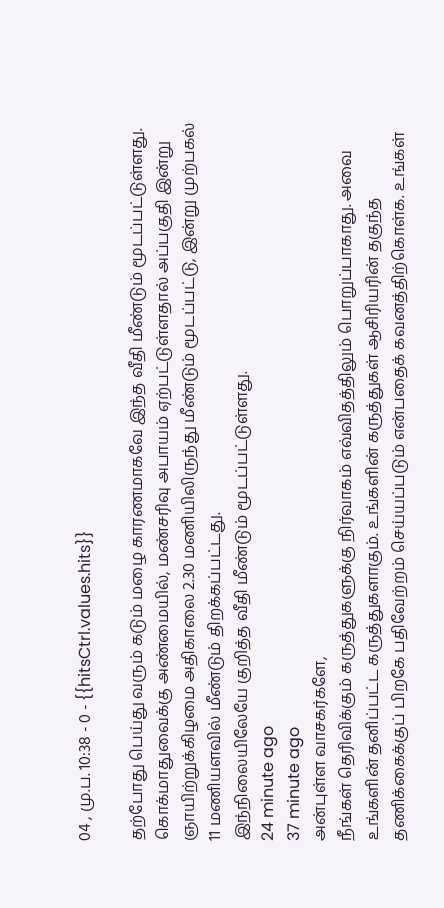04 , மு.ப. 10:38 - 0 - {{hitsCtrl.values.hits}}

தற்போது பெய்து வரும் கடும் மழை காரணமாகவே இந்த வீதி மீண்டும் மூடப்பட்டுள்ளது.
கொக்மாதுவைக்கு அண்மையில், மண்சரிவு அபாயம் ஏற்பட்டுள்ளதால் அப்பகுதி இன்று ஞாயிற்றுக்கிழமை அதிகாலை 2.30 மணியிலிருந்து மீண்டும் மூடப்பட்டு, இன்று முற்பகல் 11 மணியளவில் மீண்டும் திறக்கப்பட்டது.
இந்நிலையிலேயே குறித்த வீதி மீண்டும் மூடப்பட்டுள்ளது.
24 minute ago
37 minute ago
அன்புள்ள வாசகர்களே,
நீங்கள் தெரிவிக்கும் கருத்துகளுக்கு நிர்வாகம் எவ்விதத்திலும் பொறுப்பாகாது. அவை உங்களின் தனிப்பட்ட கருத்துகளாகும். உங்களின் கருத்துகள் ஆசிரியரின் தகுந்த தணிக்கைக்குப் பிறகே பதிவேற்றம் செய்யப்படும் என்பதைக் கவனத்திற்கொள்க. உங்கள்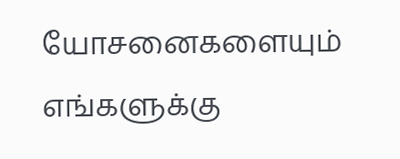யோசனைகளையும் எங்களுக்கு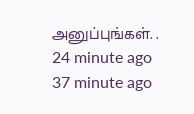அனுப்புங்கள். .
24 minute ago
37 minute ago